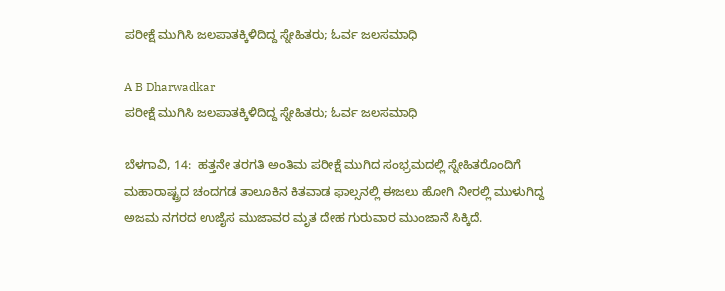ಪರೀಕ್ಷೆ ಮುಗಿಸಿ ಜಲಪಾತಕ್ಕಿಳಿದಿದ್ದ ಸ್ನೇಹಿತರು; ಓರ್ವ ಜಲಸಮಾಧಿ

A B Dharwadkar
ಪರೀಕ್ಷೆ ಮುಗಿಸಿ ಜಲಪಾತಕ್ಕಿಳಿದಿದ್ದ ಸ್ನೇಹಿತರು; ಓರ್ವ ಜಲಸಮಾಧಿ

ಬೆಳಗಾವಿ, 14:  ಹತ್ತನೇ ತರಗತಿ ಅಂತಿಮ ಪರೀಕ್ಷೆ ಮುಗಿದ ಸಂಭ್ರಮದಲ್ಲಿ ಸ್ನೇಹಿತರೊಂದಿಗೆ ಮಹಾರಾಷ್ಟ್ರದ ಚಂದಗಡ ತಾಲೂಕಿನ ಕಿತವಾಡ ಫಾಲ್ಸನಲ್ಲಿ ಈಜಲು ಹೋಗಿ ನೀರಲ್ಲಿ ಮುಳುಗಿದ್ದ ಅಜಮ ನಗರದ ಉಜೈಸ ಮುಜಾವರ ಮೃತ ದೇಹ ಗುರುವಾರ ಮುಂಜಾನೆ ಸಿಕ್ಕಿದೆ.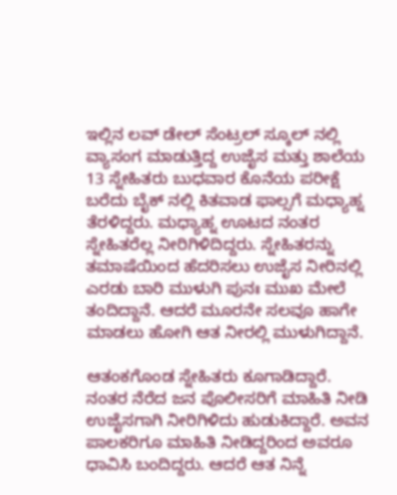ಇಲ್ಲಿನ ಲವ್ ಡೇಲ್ ಸೆಂಟ್ರಲ್ ಸ್ಕೂಲ್ ನಲ್ಲಿ ವ್ಯಾಸಂಗ ಮಾಡುತ್ತಿದ್ದ ಉಜೈಸ ಮತ್ತು ಶಾಲೆಯ 13 ಸ್ನೇಹಿತರು ಬುಧವಾರ ಕೊನೆಯ ಪರೀಕ್ಷೆ ಬರೆದು ಬೈಕ್ ನಲ್ಲಿ ಕಿತವಾಡ ಫಾಲ್ಸಗೆ ಮಧ್ಯಾಹ್ನ ತೆರಳಿದ್ದರು. ಮಧ್ಯಾಹ್ನ ಊಟದ ನಂತರ ಸ್ನೇಹಿತರೆಲ್ಲ ನೀರಿಗಿಳಿದಿದ್ದರು. ಸ್ನೇಹಿತರನ್ನು ತಮಾಷೆಯಿಂದ ಹೆದರಿಸಲು ಉಜೈಸ ನೀರಿನಲ್ಲಿ ಎರಡು ಬಾರಿ ಮುಳುಗಿ ಪುನಃ ಮುಖ ಮೇಲೆ ತಂದಿದ್ದಾನೆ. ಆದರೆ ಮೂರನೇ ಸಲವೂ ಹಾಗೇ ಮಾಡಲು ಹೋಗಿ ಆತ ನೀರಲ್ಲಿ ಮುಳುಗಿದ್ದಾನೆ.

ಆತಂಕಗೊಂಡ ಸ್ನೇಹಿತರು ಕೂಗಾಡಿದ್ದಾರೆ. ನಂತರ ನೆರೆದ ಜನ ಪೊಲೀಸರಿಗೆ ಮಾಹಿತಿ ನೀಡಿ ಉಜೈಸಗಾಗಿ ನೀರಿಗಿಳಿದು ಹುಡುಕಿದ್ದಾರೆ. ಅವನ ಪಾಲಕರಿಗೂ ಮಾಹಿತಿ ನೀಡಿದ್ದರಿಂದ ಅವರೂ ಧಾವಿಸಿ ಬಂದಿದ್ದರು. ಆದರೆ ಆತ ನಿನ್ನೆ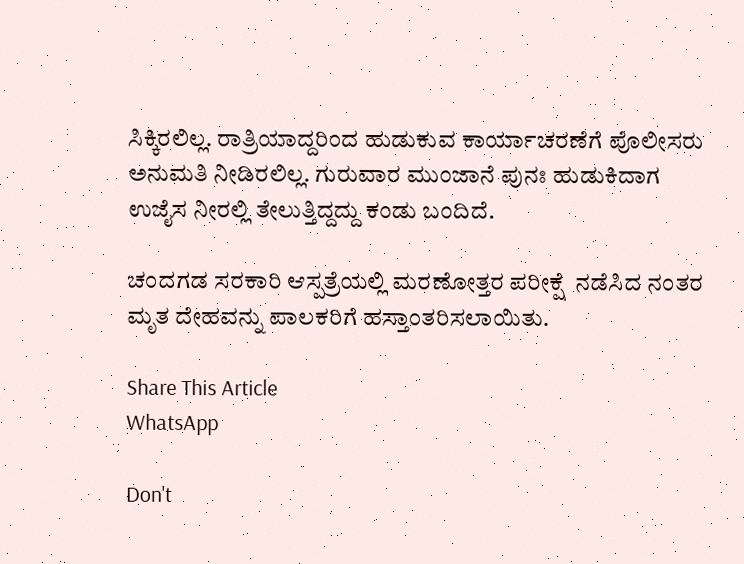ಸಿಕ್ಕಿರಲಿಲ್ಲ. ರಾತ್ರಿಯಾದ್ದರಿಂದ ಹುಡುಕುವ ಕಾರ್ಯಾಚರಣೆಗೆ ಪೊಲೀಸರು ಅನುಮತಿ ನೀಡಿರಲಿಲ್ಲ. ಗುರುವಾರ ಮುಂಜಾನೆ ಪುನಃ ಹುಡುಕಿದಾಗ ಉಜೈಸ ನೀರಲ್ಲಿ ತೇಲುತ್ತಿದ್ದದ್ದು ಕಂಡು ಬಂದಿದೆ.

ಚಂದಗಡ ಸರಕಾರಿ ಆಸ್ಪತ್ರೆಯಲ್ಲಿ ಮರಣೋತ್ತರ ಪರೀಕ್ಷೆ  ನಡೆಸಿದ ನಂತರ ಮೃತ ದೇಹವನ್ನು ಪಾಲಕರಿಗೆ ಹಸ್ತಾಂತರಿಸಲಾಯಿತು.

Share This Article
WhatsApp

Don't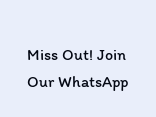Miss Out! Join Our WhatsApp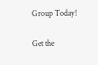Group Today!

Get the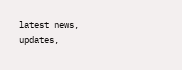latest news, updates,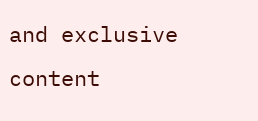and exclusive content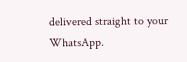delivered straight to your WhatsApp.